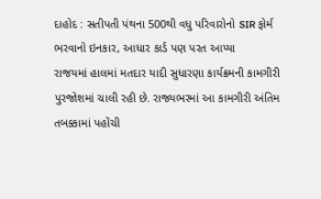દાહોદ : સતીપતી પંથના 500થી વધુ પરિવારોનો SIR ફોર્મ ભરવાનો ઇનકાર, આધાર કાર્ડ પણ પરત આપ્યા
રાજયમાં હાલમાં મતદાર યાદી સુધારણા કાર્યક્રમની કામગીરી પુરજોશમાં ચાલી રહી છે. રાજ્યભરમાં આ કામગીરી અંતિમ તબક્કામાં પહોંચી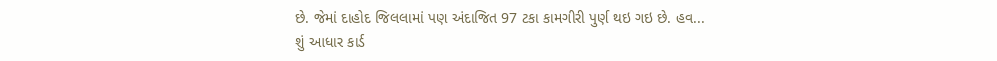છે. જેમાં દાહોદ જિલલામાં પણ અંદાજિત 97 ટકા કામગીરી પુર્ણ થઇ ગઇ છે. હવ...
શું આધાર કાર્ડ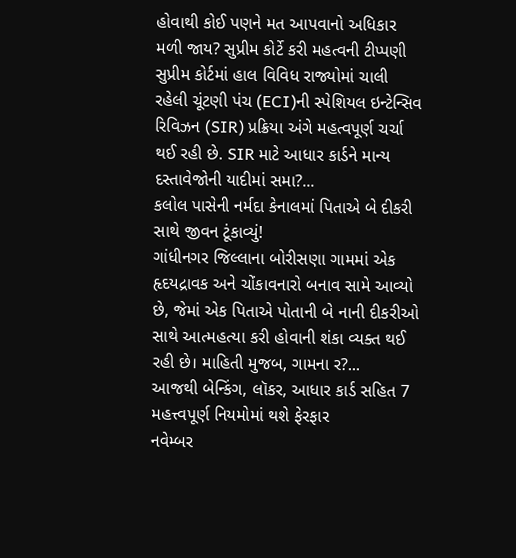હોવાથી કોઈ પણને મત આપવાનો અધિકાર મળી જાય? સુપ્રીમ કોર્ટે કરી મહત્વની ટીપ્પણી
સુપ્રીમ કોર્ટમાં હાલ વિવિધ રાજ્યોમાં ચાલી રહેલી ચૂંટણી પંચ (ECI)ની સ્પેશિયલ ઇન્ટેન્સિવ રિવિઝન (SIR) પ્રક્રિયા અંગે મહત્વપૂર્ણ ચર્ચા થઈ રહી છે. SIR માટે આધાર કાર્ડને માન્ય દસ્તાવેજોની યાદીમાં સમા?...
કલોલ પાસેની નર્મદા કેનાલમાં પિતાએ બે દીકરી સાથે જીવન ટૂંકાવ્યું!
ગાંધીનગર જિલ્લાના બોરીસણા ગામમાં એક હૃદયદ્રાવક અને ચોંકાવનારો બનાવ સામે આવ્યો છે, જેમાં એક પિતાએ પોતાની બે નાની દીકરીઓ સાથે આત્મહત્યા કરી હોવાની શંકા વ્યક્ત થઈ રહી છે। માહિતી મુજબ, ગામના ર?...
આજથી બેન્કિંગ, લૉકર, આધાર કાર્ડ સહિત 7 મહત્ત્વપૂર્ણ નિયમોમાં થશે ફેરફાર
નવેમ્બર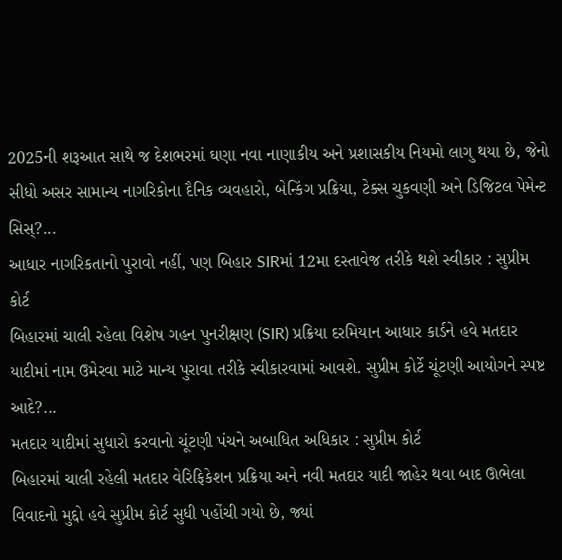2025ની શરૂઆત સાથે જ દેશભરમાં ઘણા નવા નાણાકીય અને પ્રશાસકીય નિયમો લાગુ થયા છે, જેનો સીધો અસર સામાન્ય નાગરિકોના દૈનિક વ્યવહારો, બેન્કિંગ પ્રક્રિયા, ટેક્સ ચુકવણી અને ડિજિટલ પેમેન્ટ સિસ્?...
આધાર નાગરિકતાનો પુરાવો નહીં, પણ બિહાર SIRમાં 12મા દસ્તાવેજ તરીકે થશે સ્વીકાર : સુપ્રીમ કોર્ટ
બિહારમાં ચાલી રહેલા વિશેષ ગહન પુનરીક્ષણ (SIR) પ્રક્રિયા દરમિયાન આધાર કાર્ડને હવે મતદાર યાદીમાં નામ ઉમેરવા માટે માન્ય પુરાવા તરીકે સ્વીકારવામાં આવશે. સુપ્રીમ કોર્ટે ચૂંટણી આયોગને સ્પષ્ટ આદે?...
મતદાર યાદીમાં સુધારો કરવાનો ચૂંટણી પંચને અબાધિત અધિકાર : સુપ્રીમ કોર્ટ
બિહારમાં ચાલી રહેલી મતદાર વેરિફિકેશન પ્રક્રિયા અને નવી મતદાર યાદી જાહેર થવા બાદ ઊભેલા વિવાદનો મુદ્દો હવે સુપ્રીમ કોર્ટ સુધી પહોંચી ગયો છે, જ્યાં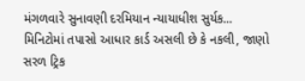મંગળવારે સુનાવણી દરમિયાન ન્યાયાધીશ સુર્યક...
મિનિટોમાં તપાસો આધાર કાર્ડ અસલી છે કે નકલી, જાણો સરળ ટ્રિક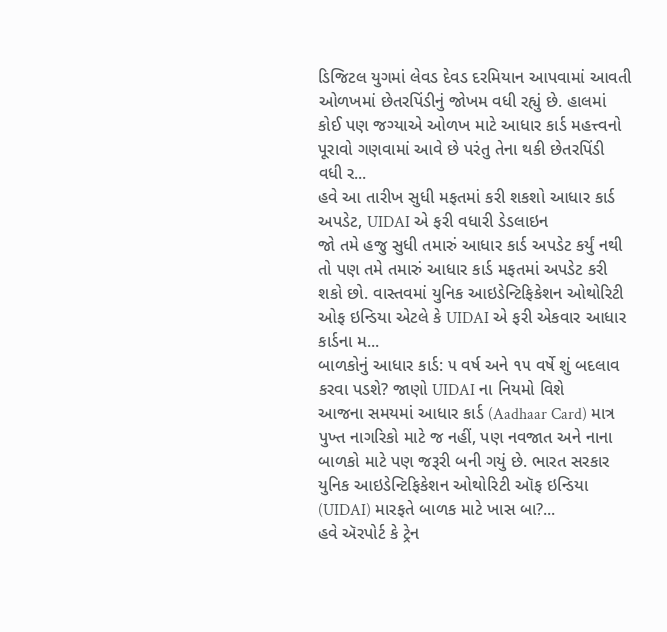ડિજિટલ યુગમાં લેવડ દેવડ દરમિયાન આપવામાં આવતી ઓળખમાં છેતરપિંડીનું જોખમ વધી રહ્યું છે. હાલમાં કોઈ પણ જગ્યાએ ઓળખ માટે આધાર કાર્ડ મહત્ત્વનો પૂરાવો ગણવામાં આવે છે પરંતુ તેના થકી છેતરપિંડી વધી ર...
હવે આ તારીખ સુધી મફતમાં કરી શકશો આધાર કાર્ડ અપડેટ, UIDAI એ ફરી વધારી ડેડલાઇન
જો તમે હજુ સુધી તમારું આધાર કાર્ડ અપડેટ કર્યું નથી તો પણ તમે તમારું આધાર કાર્ડ મફતમાં અપડેટ કરી શકો છો. વાસ્તવમાં યુનિક આઇડેન્ટિફિકેશન ઓથોરિટી ઓફ ઇન્ડિયા એટલે કે UIDAI એ ફરી એકવાર આધાર કાર્ડના મ...
બાળકોનું આધાર કાર્ડ: ૫ વર્ષ અને ૧૫ વર્ષે શું બદલાવ કરવા પડશે? જાણો UIDAI ના નિયમો વિશે
આજના સમયમાં આધાર કાર્ડ (Aadhaar Card) માત્ર પુખ્ત નાગરિકો માટે જ નહીં, પણ નવજાત અને નાના બાળકો માટે પણ જરૂરી બની ગયું છે. ભારત સરકાર યુનિક આઇડેન્ટિફિકેશન ઓથોરિટી ઑફ ઇન્ડિયા (UIDAI) મારફતે બાળક માટે ખાસ બા?...
હવે ઍરપોર્ટ કે ટ્રેન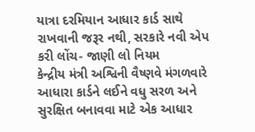યાત્રા દરમિયાન આધાર કાર્ડ સાથે રાખવાની જરૂર નથી, સરકારે નવી એપ કરી લોંચ- જાણી લો નિયમ
કેન્દ્રીય મંત્રી અશ્વિની વૈષ્ણવે મંગળવારે આધારા કાર્ડને લઈને વધુ સરળ અને સુરક્ષિત બનાવવા માટે એક આધાર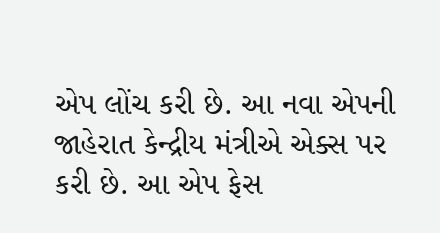એપ લોંચ કરી છે. આ નવા એપની જાહેરાત કેન્દ્રીય મંત્રીએ એક્સ પર કરી છે. આ એપ ફેસ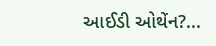આઈડી ઓથેંન?...